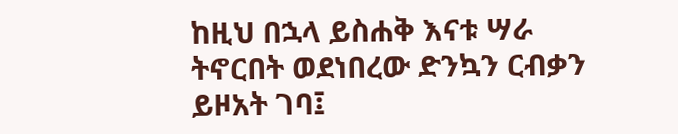ከዚህ በኋላ ይስሐቅ እናቱ ሣራ ትኖርበት ወደነበረው ድንኳን ርብቃን ይዞአት ገባ፤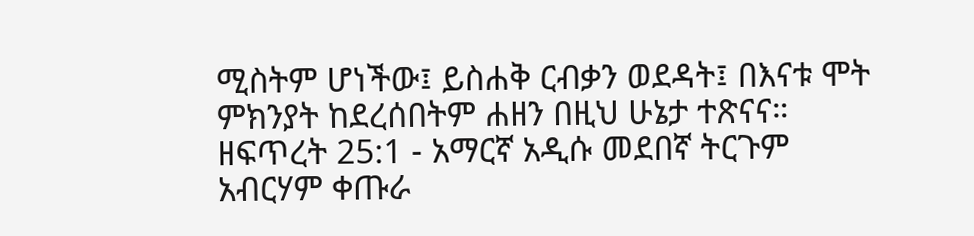ሚስትም ሆነችው፤ ይስሐቅ ርብቃን ወደዳት፤ በእናቱ ሞት ምክንያት ከደረሰበትም ሐዘን በዚህ ሁኔታ ተጽናና።
ዘፍጥረት 25:1 - አማርኛ አዲሱ መደበኛ ትርጉም አብርሃም ቀጡራ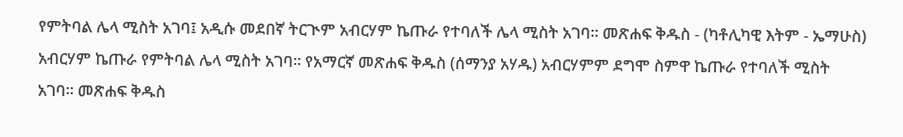የምትባል ሌላ ሚስት አገባ፤ አዲሱ መደበኛ ትርጒም አብርሃም ኬጡራ የተባለች ሌላ ሚስት አገባ። መጽሐፍ ቅዱስ - (ካቶሊካዊ እትም - ኤማሁስ) አብርሃም ኬጡራ የምትባል ሌላ ሚስት አገባ። የአማርኛ መጽሐፍ ቅዱስ (ሰማንያ አሃዱ) አብርሃምም ደግሞ ስምዋ ኬጡራ የተባለች ሚስት አገባ። መጽሐፍ ቅዱስ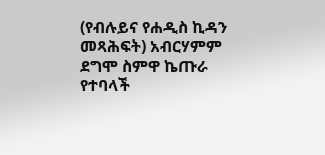(የብሉይና የሐዲስ ኪዳን መጻሕፍት) አብርሃምም ደግሞ ስምዋ ኬጡራ የተባላች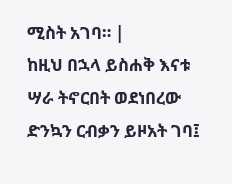ሚስት አገባ። |
ከዚህ በኋላ ይስሐቅ እናቱ ሣራ ትኖርበት ወደነበረው ድንኳን ርብቃን ይዞአት ገባ፤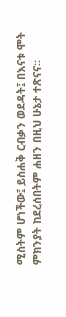ሚስትም ሆነችው፤ ይስሐቅ ርብቃን ወደዳት፤ በእናቱ ሞት ምክንያት ከደረሰበትም ሐዘን በዚህ ሁኔታ ተጽናና።